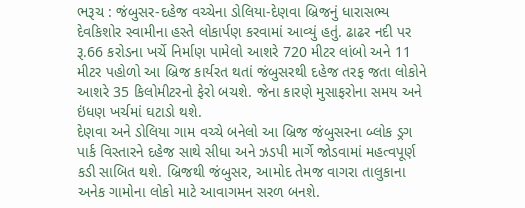ભરૂચ : જંબુસર-દહેજ વચ્ચેના ડોલિયા-દેણવા બ્રિજનું ધારાસભ્ય દેવકિશોર સ્વામીના હસ્તે લોકાર્પણ કરવામાં આવ્યું હતું. ઢાઢર નદી પર રૂ.66 કરોડના ખર્ચે નિર્માણ પામેલો આશરે 720 મીટર લાંબો અને 11 મીટર પહોળો આ બ્રિજ કાર્યરત થતાં જંબુસરથી દહેજ તરફ જતા લોકોને આશરે 35 કિલોમીટરનો ફેરો બચશે. જેના કારણે મુસાફરોના સમય અને ઇંધણ ખર્ચમાં ઘટાડો થશે.
દેણવા અને ડોલિયા ગામ વચ્ચે બનેલો આ બ્રિજ જંબુસરના બ્લોક ડ્રગ પાર્ક વિસ્તારને દહેજ સાથે સીધા અને ઝડપી માર્ગે જોડવામાં મહત્વપૂર્ણ કડી સાબિત થશે. બ્રિજથી જંબુસર, આમોદ તેમજ વાગરા તાલુકાના અનેક ગામોના લોકો માટે આવાગમન સરળ બનશે.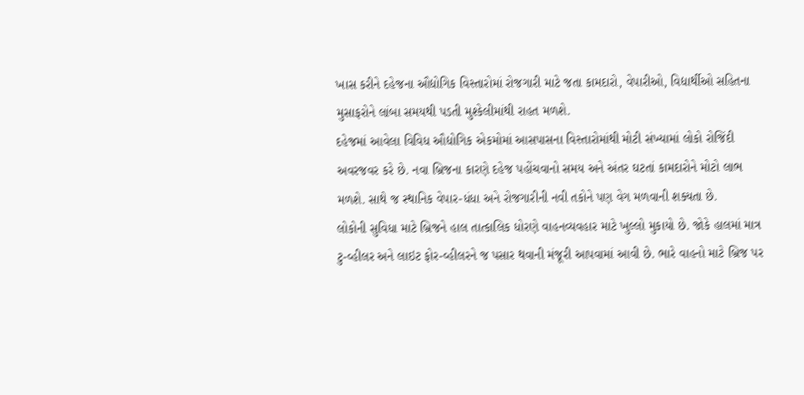ખાસ કરીને દહેજના ઔદ્યોગિક વિસ્તારોમાં રોજગારી માટે જતા કામદારો, વેપારીઓ, વિદ્યાર્થીઓ સહિતના મુસાફરોને લાંબા સમયથી પડતી મુશ્કેલીમાંથી રાહત મળશે.
દહેજમાં આવેલા વિવિધ ઔદ્યોગિક એકમોમાં આસપાસના વિસ્તારોમાંથી મોટી સંખ્યામાં લોકો રોજિંદી અવરજવર કરે છે. નવા બ્રિજના કારણે દહેજ પહોંચવાનો સમય અને અંતર ઘટતાં કામદારોને મોટો લાભ મળશે. સાથે જ સ્થાનિક વેપાર-ધંધા અને રોજગારીની નવી તકોને પણ વેગ મળવાની શક્યતા છે.
લોકોની સુવિધા માટે બ્રિજને હાલ તાત્કાલિક ધોરણે વાહનવ્યવહાર માટે ખુલ્લો મુકાયો છે. જોકે હાલમાં માત્ર ટુ-વ્હીલર અને લાઇટ ફોર-વ્હીલરને જ પસાર થવાની મંજૂરી આપવામાં આવી છે. ભારે વાહનો માટે બ્રિજ પર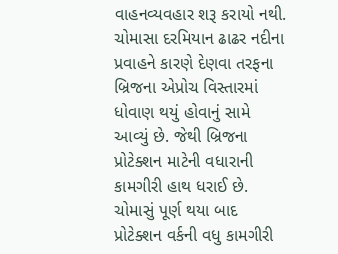વાહનવ્યવહાર શરૂ કરાયો નથી.
ચોમાસા દરમિયાન ઢાઢર નદીના પ્રવાહને કારણે દેણવા તરફના બ્રિજના એપ્રોચ વિસ્તારમાં ધોવાણ થયું હોવાનું સામે આવ્યું છે. જેથી બ્રિજના પ્રોટેક્શન માટેની વધારાની કામગીરી હાથ ધરાઈ છે. ચોમાસું પૂર્ણ થયા બાદ પ્રોટેક્શન વર્કની વધુ કામગીરી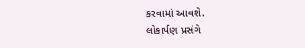કરવામાં આવશે.
લોકાર્પણ પ્રસંગે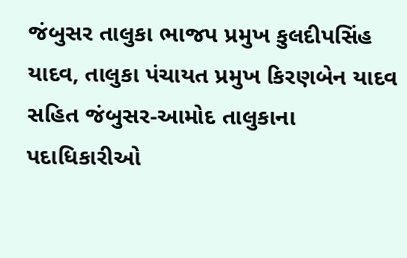જંબુસર તાલુકા ભાજપ પ્રમુખ કુલદીપસિંહ યાદવ, તાલુકા પંચાયત પ્રમુખ કિરણબેન યાદવ સહિત જંબુસર-આમોદ તાલુકાના પદાધિકારીઓ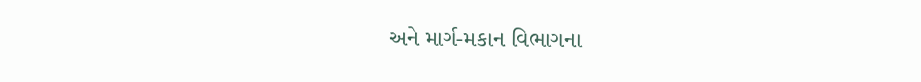અને માર્ગ-મકાન વિભાગના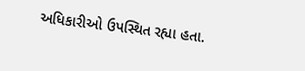અધિકારીઓ ઉપસ્થિત રહ્યા હતા.